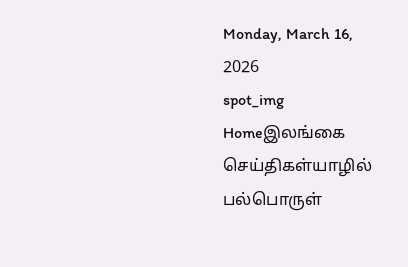Monday, March 16, 2026
spot_img
Homeஇலங்கை செய்திகள்யாழில் பல்பொருள்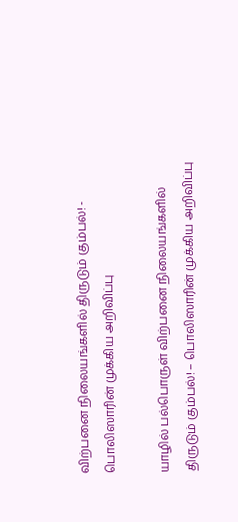விற்பனை நிலையங்களில் திருடும் கும்பல்! - பொலிஸாரின் முக்கிய அறிவிப்பு

யாழில் பல்பொருள் விற்பனை நிலையங்களில் திருடும் கும்பல்! – பொலிஸாரின் முக்கிய அறிவிப்பு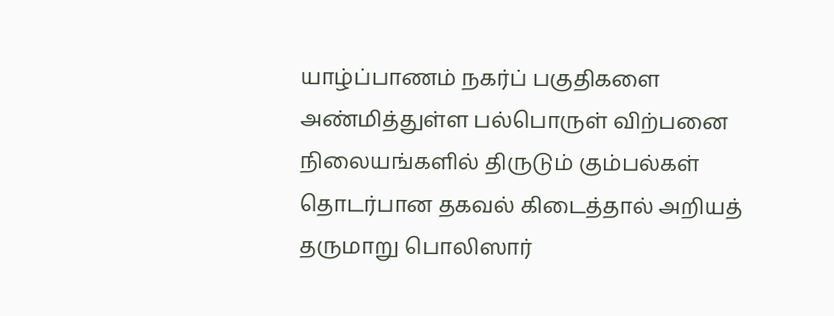யாழ்ப்பாணம் நகர்ப் பகுதிகளை அண்மித்துள்ள பல்பொருள் விற்பனை நிலையங்களில் திருடும் கும்பல்கள் தொடர்பான தகவல் கிடைத்தால் அறியத் தருமாறு பொலிஸார்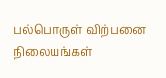பல்பொருள் விற்பனை நிலையங்கள்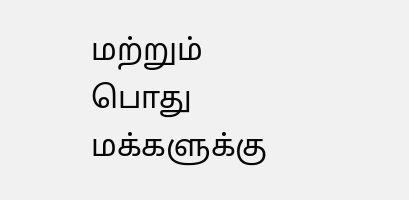மற்றும் பொது மக்களுக்கு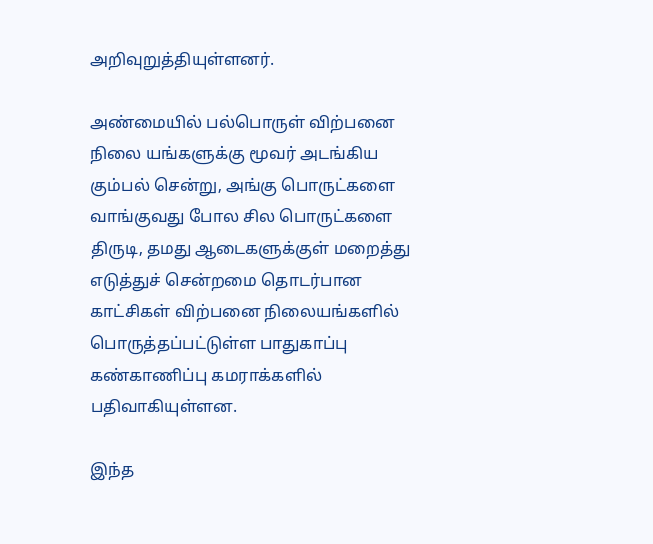அறிவுறுத்தியுள்ளனர்.

அண்மையில் பல்பொருள் விற்பனை நிலை யங்களுக்கு மூவர் அடங்கிய கும்பல் சென்று, அங்கு பொருட்களை வாங்குவது போல சில பொருட்களை திருடி, தமது ஆடைகளுக்குள் மறைத்து எடுத்துச் சென்றமை தொடர்பான காட்சிகள் விற்பனை நிலையங்களில் பொருத்தப்பட்டுள்ள பாதுகாப்பு கண்காணிப்பு கமராக்களில் பதிவாகியுள்ளன.

இந்த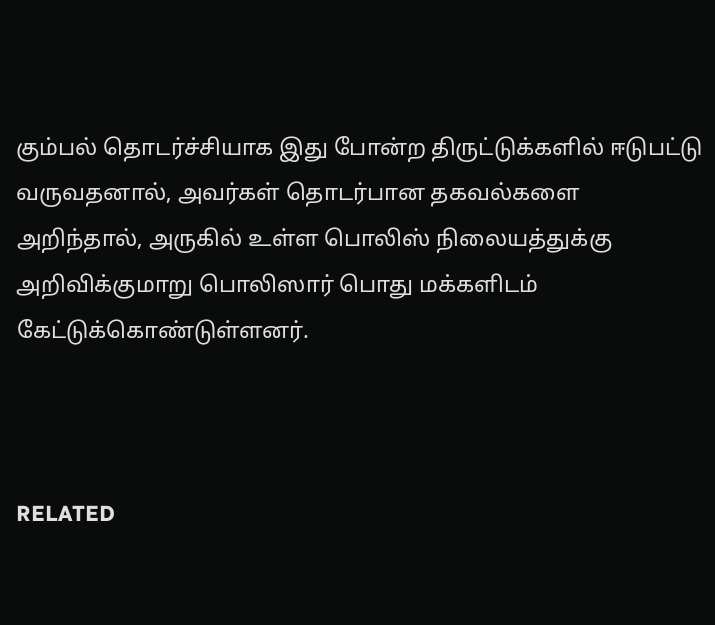கும்பல் தொடர்ச்சியாக இது போன்ற திருட்டுக்களில் ஈடுபட்டு வருவதனால், அவர்கள் தொடர்பான தகவல்களை அறிந்தால், அருகில் உள்ள பொலிஸ் நிலையத்துக்கு அறிவிக்குமாறு பொலிஸார் பொது மக்களிடம் கேட்டுக்கொண்டுள்ளனர்.



RELATED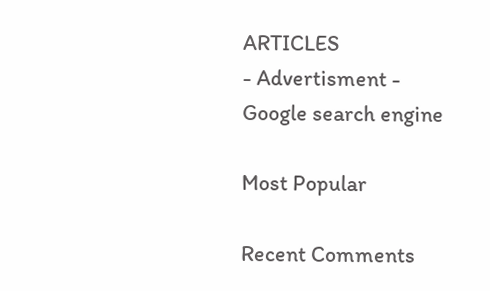ARTICLES
- Advertisment -
Google search engine

Most Popular

Recent Comments